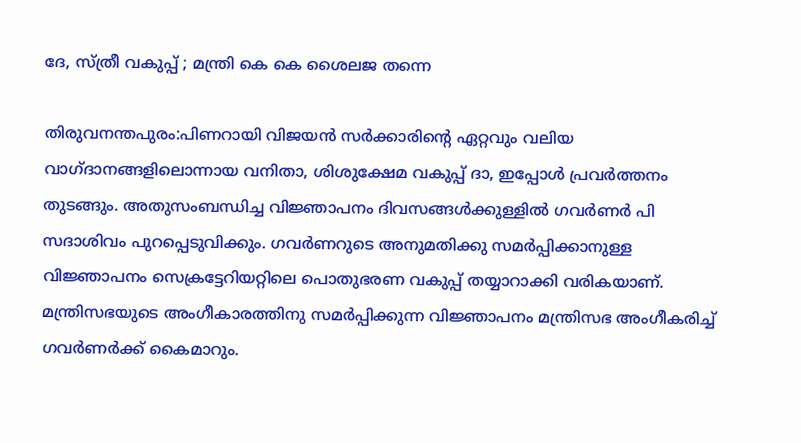ദേ, സ്ത്രീ വകുപ്പ് ; മന്ത്രി കെ കെ ശൈലജ തന്നെ

തിരുവനന്തപുരം:പിണറായി വിജയന്‍ സര്‍ക്കാരിന്റെ ഏറ്റവും വലിയ വാഗ്ദാനങ്ങളിലൊന്നായ വനിതാ, ശിശുക്ഷേമ വകുപ്പ് ദാ, ഇപ്പോള്‍ പ്രവര്‍ത്തനം തുടങ്ങും. അതുസംബന്ധിച്ച വിജ്ഞാപനം ദിവസങ്ങള്‍ക്കുള്ളില്‍ ഗവര്‍ണര്‍ പി സദാശിവം പുറപ്പെടുവിക്കും. ഗവര്‍ണറുടെ അനുമതിക്കു സമര്‍പ്പിക്കാനുള്ള വിജ്ഞാപനം സെക്രട്ടേറിയറ്റിലെ പൊതുഭരണ വകുപ്പ് തയ്യാറാക്കി വരികയാണ്. മന്ത്രിസഭയുടെ അംഗീകാരത്തിനു സമര്‍പ്പിക്കുന്ന വിജ്ഞാപനം മന്ത്രിസഭ അംഗീകരിച്ച് ഗവര്‍ണര്‍ക്ക് കൈമാറും.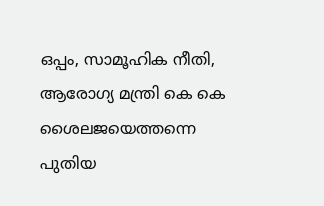ഒപ്പം, സാമൂഹിക നീതി, ആരോഗ്യ മന്ത്രി കെ കെ ശൈലജയെത്തന്നെ പുതിയ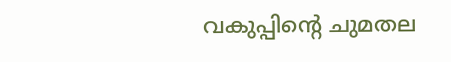വകുപ്പിന്റെ ചുമതല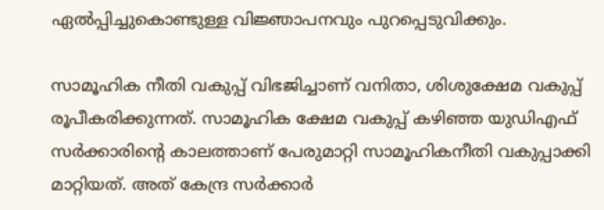ഏല്‍പ്പിച്ചുകൊണ്ടുള്ള വിജ്ഞാപനവും പുറപ്പെടുവിക്കും.

സാമൂഹിക നീതി വകുപ്പ് വിഭജിച്ചാണ് വനിതാ, ശിശുക്ഷേമ വകുപ്പ് രൂപീകരിക്കുന്നത്. സാമൂഹിക ക്ഷേമ വകുപ്പ് കഴിഞ്ഞ യുഡിഎഫ് സര്‍ക്കാരിന്റെ കാലത്താണ് പേരുമാറ്റി സാമൂഹികനീതി വകുപ്പാക്കി മാറ്റിയത്. അത് കേന്ദ്ര സര്‍ക്കാര്‍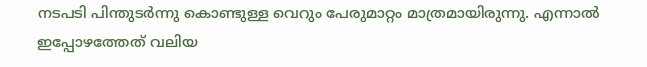നടപടി പിന്തുടര്‍ന്നു കൊണ്ടുള്ള വെറും പേരുമാറ്റം മാത്രമായിരുന്നു. എന്നാല്‍ ഇപ്പോഴത്തേത് വലിയ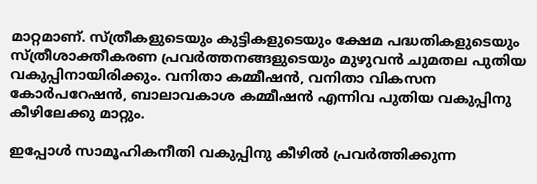മാറ്റമാണ്. സ്ത്രീകളുടെയും കുട്ടികളുടെയും ക്ഷേമ പദ്ധതികളുടെയും സ്ത്രീശാക്തീകരണ പ്രവര്‍ത്തനങ്ങളുടെയും മുഴുവന്‍ ചുമതല പുതിയ വകുപ്പിനായിരിക്കും. വനിതാ കമ്മീഷന്‍, വനിതാ വികസന കോര്‍പറേഷന്‍, ബാലാവകാശ കമ്മീഷന്‍ എന്നിവ പുതിയ വകുപ്പിനു കീഴിലേക്കു മാറ്റും.

ഇപ്പോള്‍ സാമൂഹികനീതി വകുപ്പിനു കീഴില്‍ പ്രവര്‍ത്തിക്കുന്ന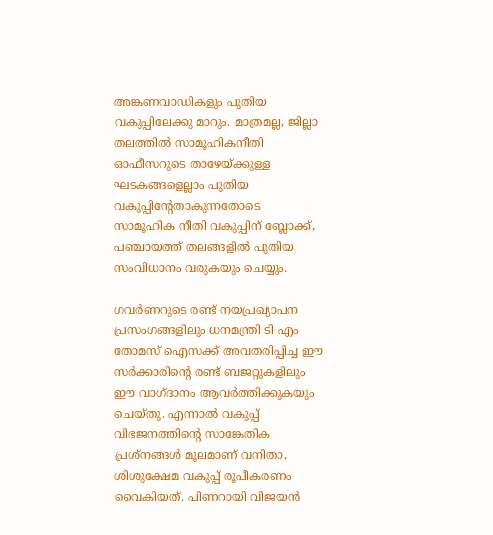അങ്കണവാഡികളും പുതിയ വകുപ്പിലേക്കു മാറും. മാത്രമല്ല, ജില്ലാ തലത്തില്‍ സാമൂഹികനീതി ഓഫീസറുടെ താഴേയ്ക്കുള്ള ഘടകങ്ങളെല്ലാം പുതിയ വകുപ്പിന്റേതാകുന്നതോടെ സാമൂഹിക നീതി വകുപ്പിന് ബ്ലോക്ക്, പഞ്ചായത്ത് തലങ്ങളില്‍ പുതിയ സംവിധാനം വരുകയും ചെയ്യും.

ഗവര്‍ണറുടെ രണ്ട് നയപ്രഖ്യാപന പ്രസംഗങ്ങളിലും ധനമന്ത്രി ടി എം തോമസ് ഐസക്ക് അവതരിപ്പിച്ച ഈ സര്‍ക്കാരിന്റെ രണ്ട് ബജറ്റുകളിലും ഈ വാഗ്ദാനം ആവര്‍ത്തിക്കുകയും ചെയ്തു. എന്നാല്‍ വകുപ്പ് വിഭജനത്തിന്റെ സാങ്കേതിക പ്രശ്‌നങ്ങള്‍ മൂലമാണ് വനിതാ, ശിശുക്ഷേമ വകുപ്പ് രൂപീകരണം വൈകിയത്. പിണറായി വിജയന്‍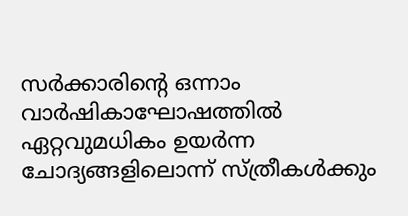സര്‍ക്കാരിന്റെ ഒന്നാം വാര്‍ഷികാഘോഷത്തില്‍ ഏറ്റവുമധികം ഉയര്‍ന്ന ചോദ്യങ്ങളിലൊന്ന് സ്ത്രീകള്‍ക്കും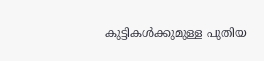കുട്ടികള്‍ക്കുമുള്ള പുതിയ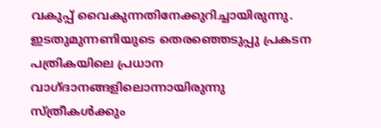വകുപ്പ് വൈകുന്നതിനേക്കുറിച്ചായിരുന്നു. ഇടതുമുന്നണിയുടെ തെരഞ്ഞെടുപ്പു പ്രകടന പത്രികയിലെ പ്രധാന വാഗ്ദാനങ്ങളിലൊന്നായിരുന്നു സ്ത്രീകള്‍ക്കും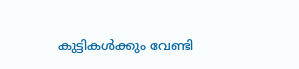കുട്ടികള്‍ക്കും വേണ്ടി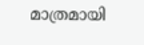മാത്രമായി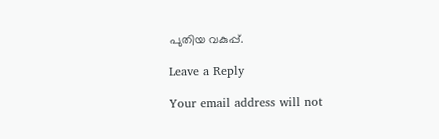പുതിയ വകുപ്പ്.

Leave a Reply

Your email address will not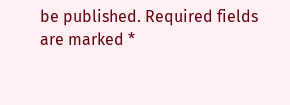be published. Required fields are marked *